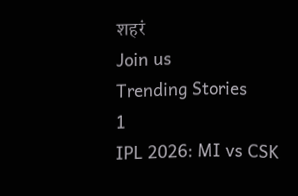शहरं
Join us
Trending Stories
1
IPL 2026: MI vs CSK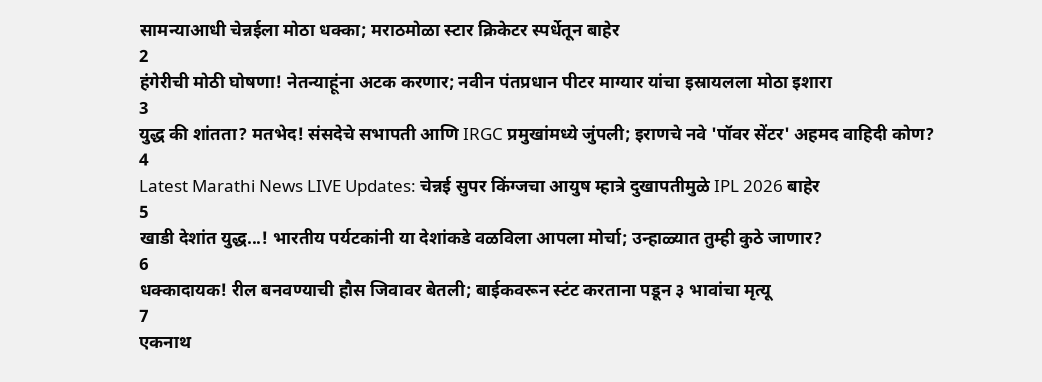सामन्याआधी चेन्नईला मोठा धक्का; मराठमोळा स्टार क्रिकेटर स्पर्धेतून बाहेर
2
हंगेरीची मोठी घोषणा! नेतन्याहूंना अटक करणार; नवीन पंतप्रधान पीटर माग्यार यांचा इस्रायलला मोठा इशारा
3
युद्ध की शांतता? मतभेद! संसदेचे सभापती आणि IRGC प्रमुखांमध्ये जुंपली; इराणचे नवे 'पॉवर सेंटर' अहमद वाहिदी कोण?
4
Latest Marathi News LIVE Updates: चेन्नई सुपर किंग्जचा आयुष म्हात्रे दुखापतीमुळे IPL 2026 बाहेर
5
खाडी देशांत युद्ध...! भारतीय पर्यटकांनी या देशांकडे वळविला आपला मोर्चा; उन्हाळ्यात तुम्ही कुठे जाणार?
6
धक्कादायक! रील बनवण्याची हौस जिवावर बेतली; बाईकवरून स्टंट करताना पडून ३ भावांचा मृत्यू
7
एकनाथ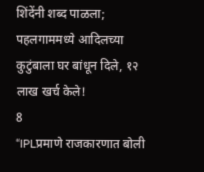शिंदेंनी शब्द पाळला; पहलगाममध्ये आदिलच्या कुटुंबाला घर बांधून दिले, १२ लाख खर्च केले!
8
“IPLप्रमाणे राजकारणात बोली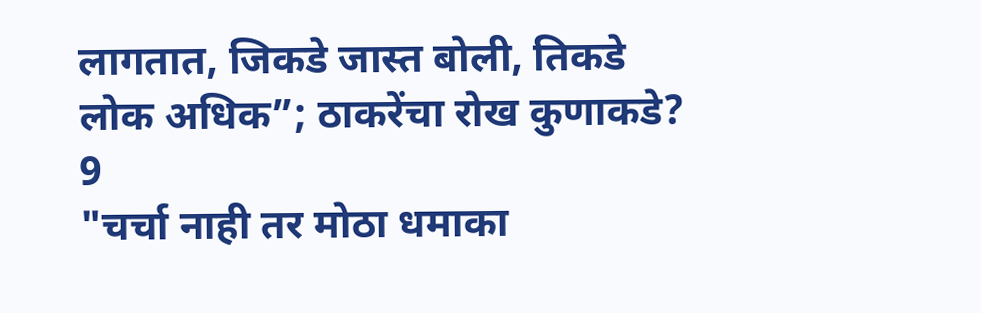लागतात, जिकडे जास्त बोली, तिकडे लोक अधिक”; ठाकरेंचा रोख कुणाकडे?
9
"चर्चा नाही तर मोठा धमाका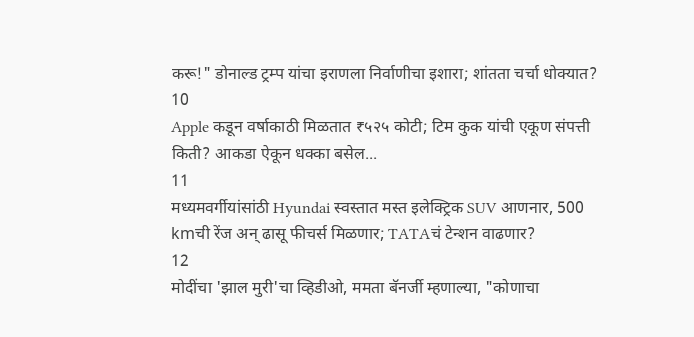करू!" डोनाल्ड ट्रम्प यांचा इराणला निर्वाणीचा इशारा; शांतता चर्चा धोक्यात?
10
Apple कडून वर्षाकाठी मिळतात ₹५२५ कोटी; टिम कुक यांची एकूण संपत्ती किती? आकडा ऐकून धक्का बसेल...
11
मध्यमवर्गीयांसांठी Hyundai स्वस्तात मस्त इलेक्ट्रिक SUV आणनार, 500 kmची रेंज अन् ढासू फीचर्स मिळणार; TATAचं टेन्शन वाढणार?
12
मोदींचा 'झाल मुरी'चा व्हिडीओ, ममता बॅनर्जी म्हणाल्या, "कोणाचा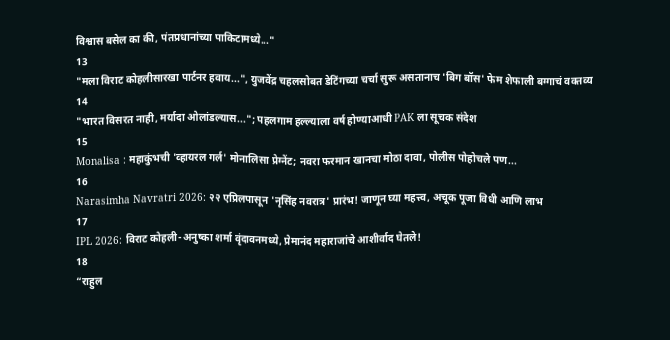विश्वास बसेल का की, पंतप्रधानांच्या पाकिटामध्ये..."
13
"मला विराट कोहलीसारखा पार्टनर हवाय...", युजवेंद्र चहलसोबत डेटिंगच्या चर्चा सुरू असतानाच 'बिग बॉस' फेम शेफाली बग्गाचं वक्तव्य
14
"भारत विसरत नाही, मर्यादा ओलांडल्यास..."; पहलगाम हल्ल्याला वर्ष होण्याआधी PAK ला सूचक संदेश
15
Monalisa : महाकुंभची 'व्हायरल गर्ल' मोनालिसा प्रेग्नेंट; नवरा फरमान खानचा मोठा दावा, पोलीस पोहोचले पण...
16
Narasimha Navratri 2026: २२ एप्रिलपासून 'नृसिंह नवरात्र' प्रारंभ! जाणून घ्या महत्त्व, अचूक पूजा विधी आणि लाभ
17
IPL 2026: विराट कोहली-अनुष्का शर्मा वृंदावनमध्ये, प्रेमानंद महाराजांचे आशीर्वाद घेतले!
18
“राहुल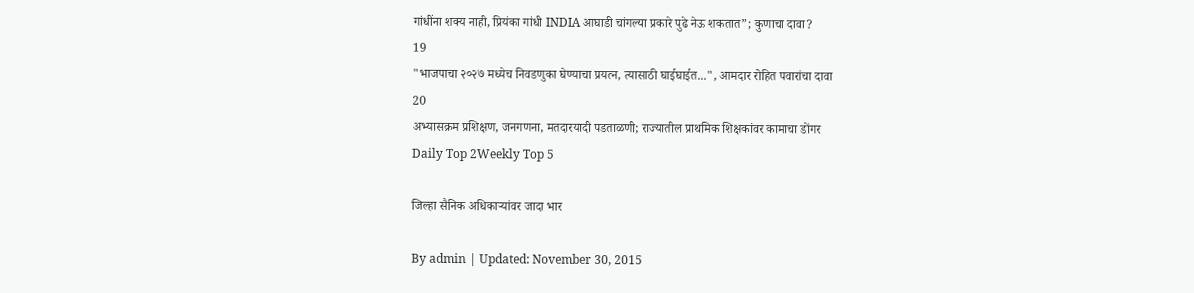गांधींना शक्य नाही, प्रियंका गांधी INDIA आघाडी चांगल्या प्रकारे पुढे नेऊ शकतात”; कुणाचा दावा?
19
"भाजपाचा २०२७ मध्येच निवडणुका घेण्याचा प्रयत्न, त्यासाठी घाईघाईत...", आमदार रोहित पवारांचा दावा
20
अभ्यासक्रम प्रशिक्षण, जनगणना, मतदारयादी पडताळणी; राज्यातील प्राथमिक शिक्षकांवर कामाचा डोंगर
Daily Top 2Weekly Top 5

जिल्हा सैनिक अधिकाऱ्यांवर जादा भार

By admin | Updated: November 30, 2015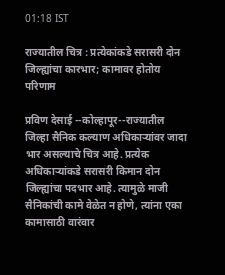01:18 IST

राज्यातील चित्र : प्रत्येकांकडे सरासरी दोन जिल्ह्यांचा कारभार; कामावर होतोय परिणाम

प्रविण देसाई --कोल्हापूर--राज्यातील जिल्हा सैनिक कल्याण अधिकाऱ्यांवर जादा भार असल्याचे चित्र आहे. प्रत्येक अधिकाऱ्यांकडे सरासरी किमान दोन जिल्ह्यांचा पदभार आहे. त्यामुळे माजी सैनिकांची कामे वेळेत न होणे, त्यांना एका कामासाठी वारंवार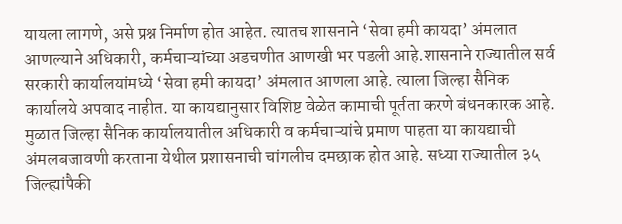यायला लागणे, असे प्रश्न निर्माण होत आहेत. त्यातच शासनाने ‘सेवा हमी कायदा’ अंमलात आणल्याने अधिकारी, कर्मचाऱ्यांच्या अडचणीत आणखी भर पडली आहे.शासनाने राज्यातील सर्व सरकारी कार्यालयांमध्ये ‘सेवा हमी कायदा’ अंमलात आणला आहे. त्याला जिल्हा सैनिक कार्यालये अपवाद नाहीत. या कायद्यानुसार विशिष्ट वेळेत कामाची पूर्तता करणे बंधनकारक आहे. मुळात जिल्हा सैनिक कार्यालयातील अधिकारी व कर्मचाऱ्यांचे प्रमाण पाहता या कायद्याची अंमलबजावणी करताना येथील प्रशासनाची चांगलीच दमछाक होत आहे. सध्या राज्यातील ३५ जिल्ह्यांपैकी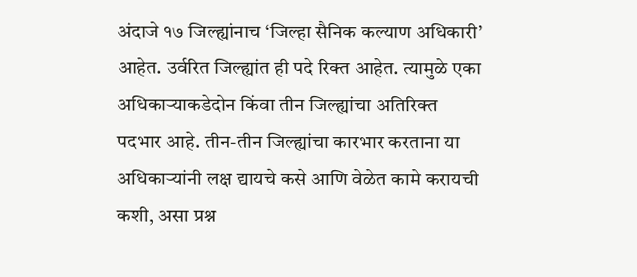अंदाजे १७ जिल्ह्यांनाच ‘जिल्हा सैनिक कल्याण अधिकारी’ आहेत. उर्वरित जिल्ह्यांत ही पदे रिक्त आहेत. त्यामुळे एका अधिकाऱ्याकडेदोन किंवा तीन जिल्ह्यांचा अतिरिक्त पदभार आहे. तीन-तीन जिल्ह्यांचा कारभार करताना या अधिकाऱ्यांनी लक्ष द्यायचे कसे आणि वेळेत कामे करायची कशी, असा प्रश्न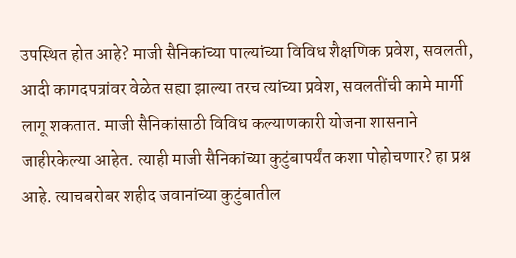उपस्थित होत आहे? माजी सैनिकांच्या पाल्यांच्या विविध शैक्षणिक प्रवेश, सवलती, आदी कागदपत्रांवर वेळेत सह्या झाल्या तरच त्यांच्या प्रवेश, सवलतींची कामे मार्गी लागू शकतात. माजी सैनिकांसाठी विविध कल्याणकारी योजना शासनाने जाहीरकेल्या आहेत. त्याही माजी सैनिकांच्या कुटुंबापर्यंत कशा पोहोचणार? हा प्रश्न आहे. त्याचबरोबर शहीद जवानांच्या कुटुंबातील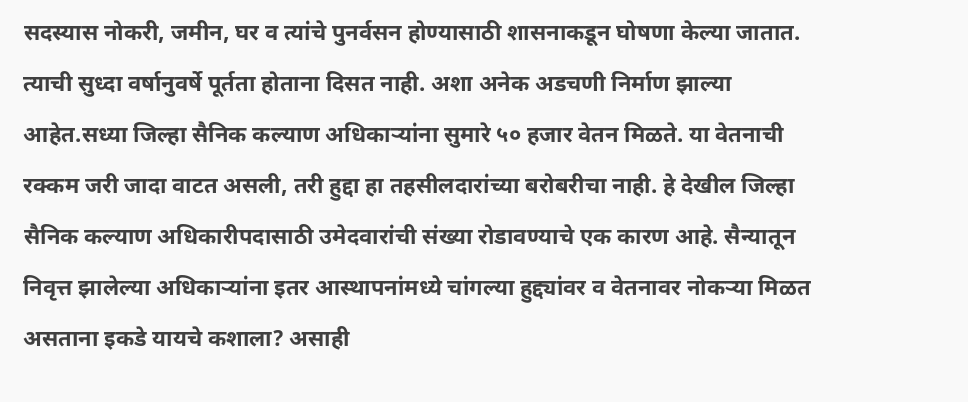सदस्यास नोकरी, जमीन, घर व त्यांचे पुनर्वसन होण्यासाठी शासनाकडून घोषणा केल्या जातात. त्याची सुध्दा वर्षानुवर्षे पूर्तता होताना दिसत नाही. अशा अनेक अडचणी निर्माण झाल्या आहेत.सध्या जिल्हा सैनिक कल्याण अधिकाऱ्यांना सुमारे ५० हजार वेतन मिळते. या वेतनाची रक्कम जरी जादा वाटत असली, तरी हुद्दा हा तहसीलदारांच्या बरोबरीचा नाही. हे देखील जिल्हा सैनिक कल्याण अधिकारीपदासाठी उमेदवारांची संख्या रोडावण्याचे एक कारण आहे. सैन्यातून निवृत्त झालेल्या अधिकाऱ्यांना इतर आस्थापनांमध्ये चांगल्या हुद्द्यांवर व वेतनावर नोकऱ्या मिळत असताना इकडे यायचे कशाला? असाही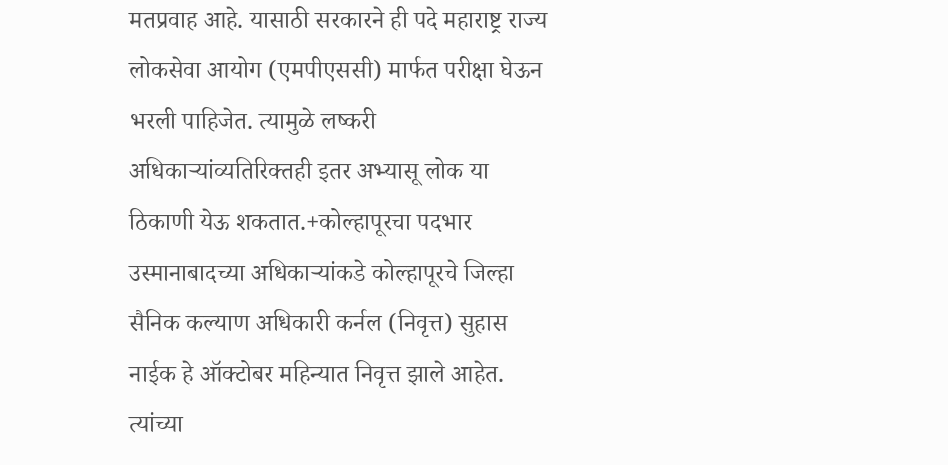मतप्रवाह आहे. यासाठी सरकारने ही पदे महाराष्ट्र राज्य लोकसेवा आयोग (एमपीएससी) मार्फत परीक्षा घेऊन भरली पाहिजेत. त्यामुळे लष्करी अधिकाऱ्यांव्यतिरिक्तही इतर अभ्यासू लोक या ठिकाणी येऊ शकतात.+कोल्हापूरचा पदभार उस्मानाबादच्या अधिकाऱ्यांकडे कोल्हापूरचे जिल्हा सैनिक कल्याण अधिकारी कर्नल (निवृत्त) सुहास नाईक हे ऑक्टोबर महिन्यात निवृत्त झाले आहेत. त्यांच्या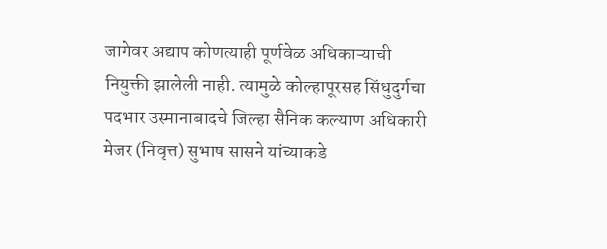जागेवर अद्याप कोणत्याही पूर्णवेळ अधिकाऱ्याची नियुक्ती झालेली नाही. त्यामुळे कोल्हापूरसह सिंधुदुर्गचा पदभार उस्मानाबादचे जिल्हा सैनिक कल्याण अधिकारी मेजर (निवृत्त) सुभाष सासने यांच्याकडे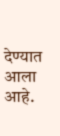देण्यात आला आहे.